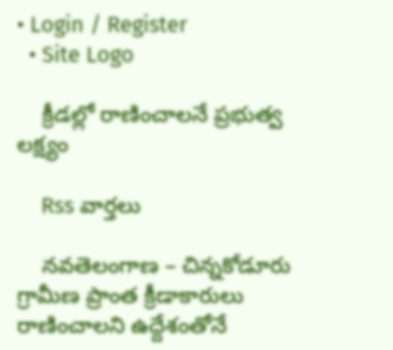• Login / Register
  • Site Logo

    క్రీడల్లో రాణించాలనే ప్రభుత్వ లక్ష్యం

    Rss వార్తలు

    నవతెలంగాణ – చిన్నకోడూరు గ్రామీణ ప్రాంత క్రీడాకారులు రాణించాలని ఉద్దేశంతోనే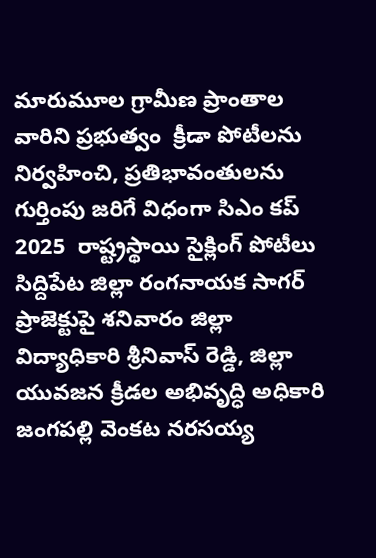మారుమూల గ్రామీణ ప్రాంతాల వారిని ప్రభుత్వం  క్రీడా పోటీలను నిర్వహించి, ప్రతిభావంతులను గుర్తింపు జరిగే విధంగా సిఎం కప్ 2025  రాష్ట్రస్థాయి సైక్లింగ్ పోటీలు సిద్దిపేట జిల్లా రంగనాయక సాగర్ ప్రాజెక్టుపై శనివారం జిల్లా విద్యాధికారి శ్రీనివాస్ రెడ్డి, జిల్లా యువజన క్రీడల అభివృద్ధి అధికారి జంగపల్లి వెంకట నరసయ్య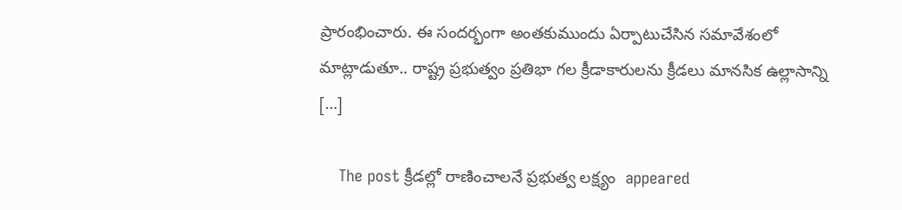ప్రారంభించారు. ఈ సందర్భంగా అంతకుముందు ఏర్పాటుచేసిన సమావేశంలో మాట్లాడుతూ.. రాష్ట్ర ప్రభుత్వం ప్రతిభా గల క్రీడాకారులను క్రీడలు మానసిక ఉల్లాసాన్ని […]

    The post క్రీడల్లో రాణించాలనే ప్రభుత్వ లక్ష్యం  appeared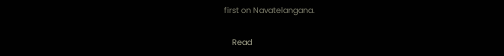first on Navatelangana.

    Read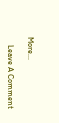More...

    Leave A Comment